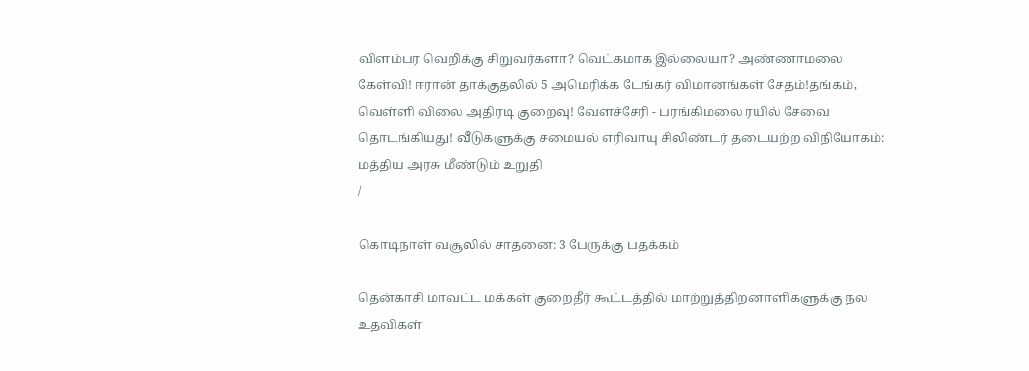விளம்பர வெறிக்கு சிறுவர்களா? வெட்கமாக இல்லையா? அண்ணாமலை கேள்வி! ஈரான் தாக்குதலில் 5 அமெரிக்க டேங்கர் விமானங்கள் சேதம்!தங்கம், வெள்ளி விலை அதிரடி குறைவு! வேளச்சேரி - பரங்கிமலை ரயில் சேவை தொடங்கியது! வீடுகளுக்கு சமையல் எரிவாயு சிலிண்டர் தடையற்ற விநியோகம்: மத்திய அரசு மீண்டும் உறுதி
/

கொடிநாள் வசூலில் சாதனை: 3 பேருக்கு பதக்கம்

தென்காசி மாவட்ட மக்கள் குறைதீர் கூட்டத்தில் மாற்றுத்திறனாளிகளுக்கு நல உதவிகள்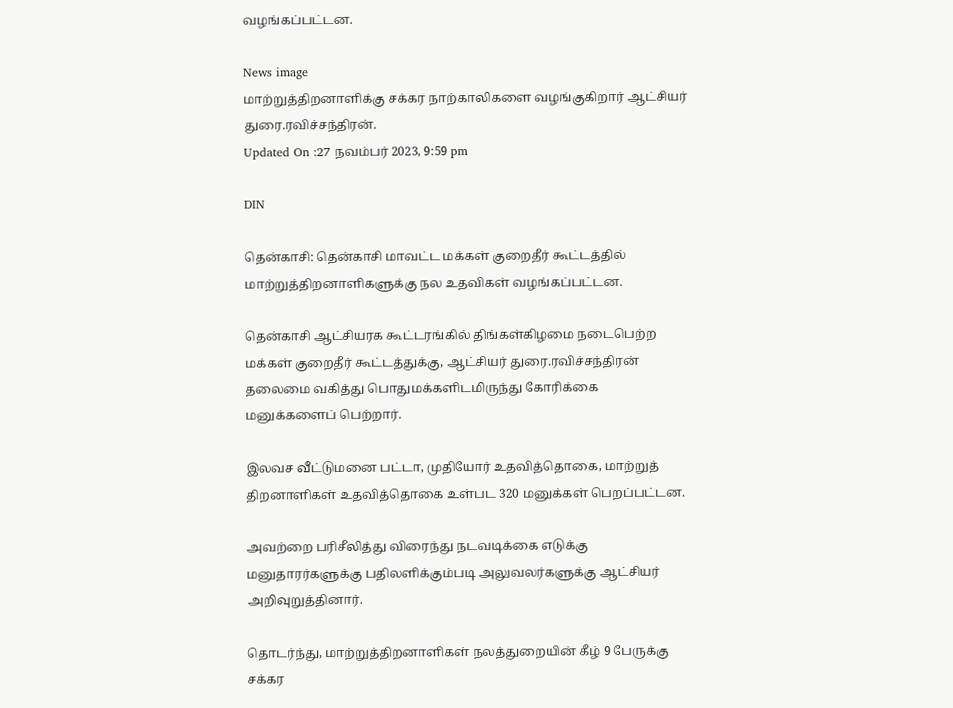வழங்கப்பட்டன.

News image
மாற்றுத்திறனாளிக்கு சக்கர நாற்காலிகளை வழங்குகிறார் ஆட்சியர் துரை.ரவிச்சந்திரன்.
Updated On :27 நவம்பர் 2023, 9:59 pm

DIN

தென்காசி: தென்காசி மாவட்ட மக்கள் குறைதீர் கூட்டத்தில் மாற்றுத்திறனாளிகளுக்கு நல உதவிகள் வழங்கப்பட்டன.

தென்காசி ஆட்சியரக கூட்டரங்கில் திங்கள்கிழமை நடைபெற்ற மக்கள் குறைதீர் கூட்டத்துக்கு, ஆட்சியர் துரை.ரவிச்சந்திரன் தலைமை வகித்து பொதுமக்களிடமிருந்து கோரிக்கை மனுக்களைப் பெற்றார்.

இலவச வீட்டுமனை பட்டா, முதியோர் உதவித்தொகை, மாற்றுத் திறனாளிகள் உதவித்தொகை உள்பட 320 மனுக்கள் பெறப்பட்டன.

அவற்றை பரிசீலித்து விரைந்து நடவடிக்கை எடுக்கு மனுதாரர்களுக்கு பதிலளிக்கும்படி அலுவலர்களுக்கு ஆட்சியர் அறிவுறுத்தினார்.

தொடர்ந்து, மாற்றுத்திறனாளிகள் நலத்துறையின் கீழ் 9 பேருக்கு சக்கர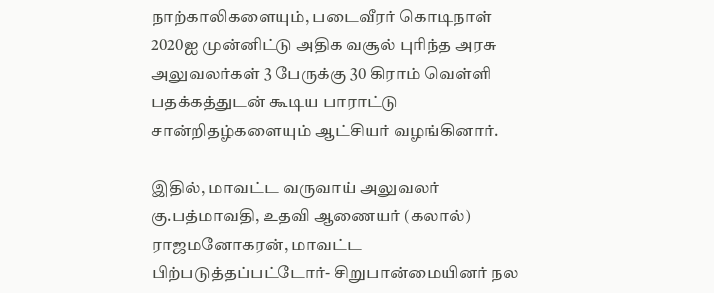நாற்காலிகளையும், படைவீரர் கொடிநாள் 2020ஐ முன்னிட்டு அதிக வசூல் புரிந்த அரசு அலுவலர்கள் 3 பேருக்கு 30 கிராம் வெள்ளி பதக்கத்துடன் கூடிய பாராட்டு சான்றிதழ்களையும் ஆட்சியர் வழங்கினார்.

இதில், மாவட்ட வருவாய் அலுவலர் கு.பத்மாவதி, உதவி ஆணையர் (கலால்) ராஜமனோகரன், மாவட்ட பிற்படுத்தப்பட்டோர்- சிறுபான்மையினர் நல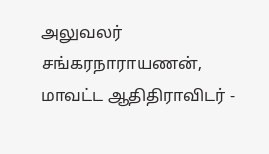அலுவலர் சங்கரநாராயணன், மாவட்ட ஆதிதிராவிடர் -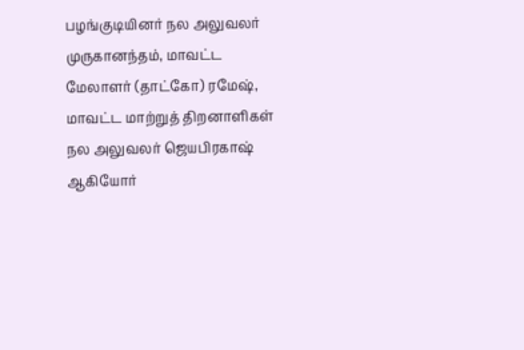பழங்குடியினர் நல அலுவலர் முருகானந்தம், மாவட்ட மேலாளர் (தாட்கோ) ரமேஷ், மாவட்ட மாற்றுத் திறனாளிகள் நல அலுவலர் ஜெயபிரகாஷ் ஆகியோர்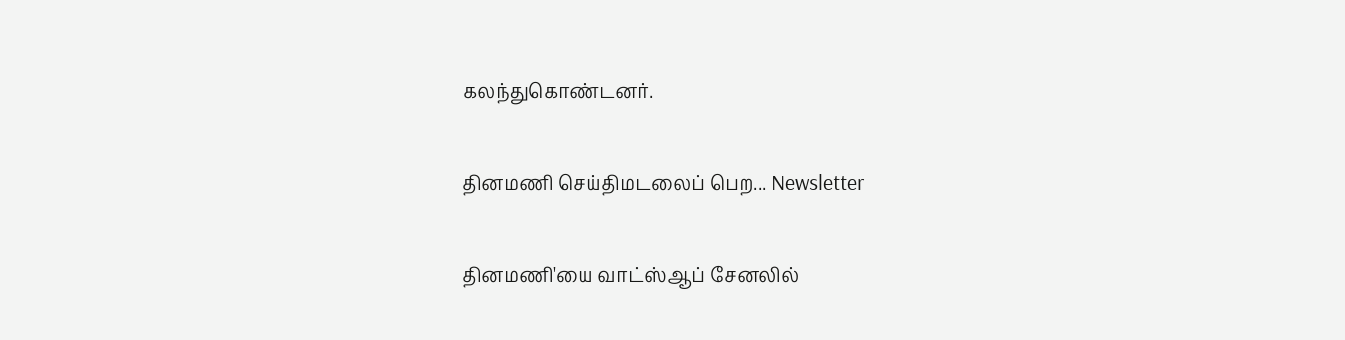கலந்துகொண்டனர்.

தினமணி செய்திமடலைப் பெற... Newsletter

தினமணி'யை வாட்ஸ்ஆப் சேனலில்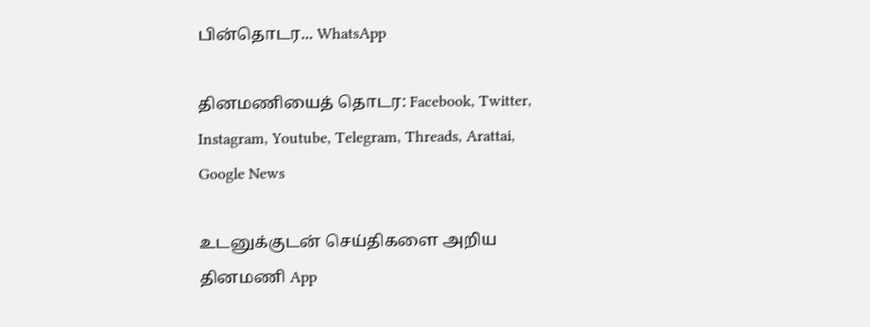பின்தொடர... WhatsApp

தினமணியைத் தொடர: Facebook, Twitter, Instagram, Youtube, Telegram, Threads, Arattai, Google News

உடனுக்குடன் செய்திகளை அறிய தினமணி App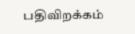பதிவிறக்கம்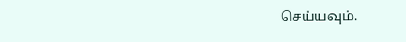செய்யவும்.